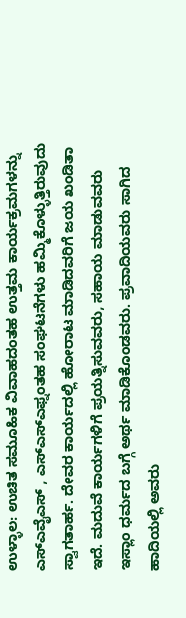ಉಳ್ಳಾಲ: ಉಚಿತ ಸಮೂಹಿಕ ವಿವಾಹದಂತಹ ಉತ್ತಮ ಕಾರ್ಯಕ್ರಮಗಳನ್ನು ಎಸ್ಎವೈಎಸ್ , ಎಸ್ಎಸ್ಎಫ್ನಂತಹ ಸಂಘಟನೆಗಳು ಹಮ್ಮಿಕೊಳ್ಳುತ್ತಿರುವುದು ಸ್ವಾಗತಾರ್ಹ. ದೇವರ ಕಾರ್ಯದಲ್ಲಿ ಹೋರಾಟ ಮಾಡಿದವರಿಗೆ ಜಯ ಖಂಡಿತಾ ಇದೆ. ಮದುವೆ ಕಾರ್ಯಗಳಿಗೆ ಪ್ರಯತ್ನಿಸುವವರು, ಸಹಾಯ ಮಾಡುವವರು ಇಸ್ಲಾಂ ಧರ್ಮದ ಬಗ್ಗೆ ಅರ್ಥ ಮಾಡಿಕೊಂಡವರು. ಪ್ರವಾದಿಯವರು ಸಾಗಿದ ಹಾದಿಯಲ್ಲಿ ಅವರು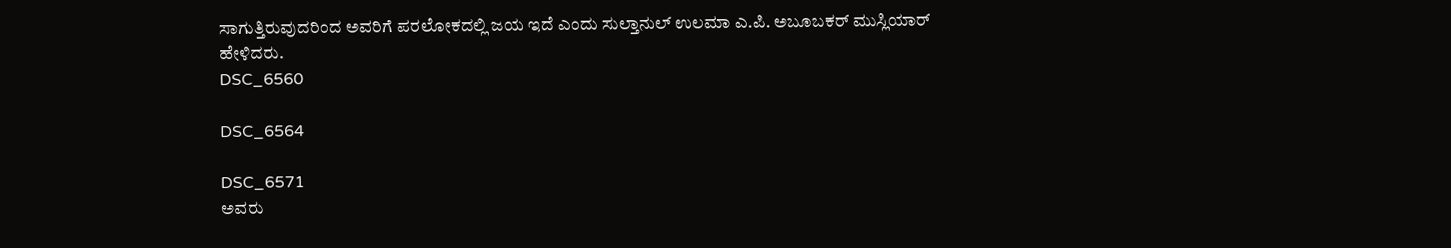ಸಾಗುತ್ತಿರುವುದರಿಂದ ಅವರಿಗೆ ಪರಲೋಕದಲ್ಲಿ ಜಯ ಇದೆ ಎಂದು ಸುಲ್ತಾನುಲ್ ಉಲಮಾ ಎ.ಪಿ. ಅಬೂಬಕರ್ ಮುಸ್ಲಿಯಾರ್ ಹೇಳಿದರು.
DSC_6560

DSC_6564

DSC_6571
ಅವರು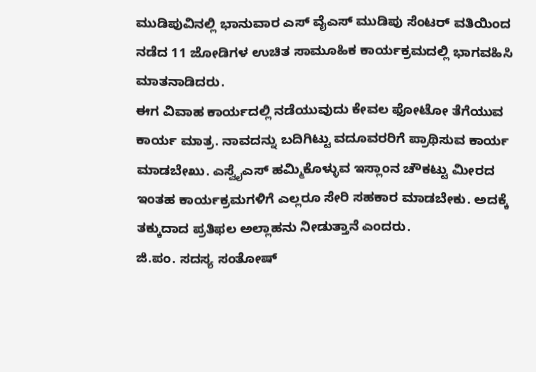ಮುಡಿಪುವಿನಲ್ಲಿ ಭಾನುವಾರ ಎಸ್ ವೈಎಸ್ ಮುಡಿಪು ಸೆಂಟರ್ ವತಿಯಿಂದ ನಡೆದ 11 ಜೋಡಿಗಳ ಉಚಿತ ಸಾಮೂಹಿಕ ಕಾರ್ಯಕ್ರಮದಲ್ಲಿ ಭಾಗವಹಿಸಿ ಮಾತನಾಡಿದರು.
ಈಗ ವಿವಾಹ ಕಾರ್ಯದಲ್ಲಿ ನಡೆಯುವುದು ಕೇವಲ ಫೋಟೋ ತೆಗೆಯುವ ಕಾರ್ಯ ಮಾತ್ರ. ನಾವದನ್ನು ಬದಿಗಿಟ್ಟು ವದೂವರರಿಗೆ ಪ್ರಾಥಿಸುವ ಕಾರ್ಯ ಮಾಡಬೇಖು. ಎಸ್ವೈಎಸ್ ಹಮ್ಮಿಕೊಳ್ಳುವ ಇಸ್ಲಾಂನ ಚೌಕಟ್ಟು ಮೀರದ ಇಂತಹ ಕಾರ್ಯಕ್ರಮಗಳಿಗೆ ಎಲ್ಲರೂ ಸೇರಿ ಸಹಕಾರ ಮಾಡಬೇಕು. ಅದಕ್ಕೆ ತಕ್ಕುದಾದ ಪ್ರತಿಫಲ ಅಲ್ಲಾಹನು ನೀಡುತ್ತಾನೆ ಎಂದರು.
ಜಿ.ಪಂ. ಸದಸ್ಯ ಸಂತೋಷ್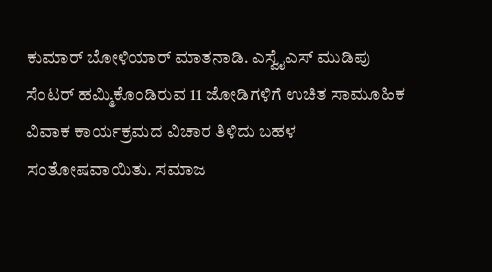ಕುಮಾರ್ ಬೋಳಿಯಾರ್ ಮಾತನಾಡಿ. ಎಸ್ವೈಎಸ್ ಮುಡಿಪು ಸೆಂಟರ್ ಹಮ್ಮಿಕೊಂಡಿರುವ 11 ಜೋಡಿಗಳಿಗೆ ಉಚಿತ ಸಾಮೂಹಿಕ ವಿವಾಕ ಕಾರ್ಯಕ್ರಮದ ವಿಚಾರ ತಿಳಿದು ಬಹಳ ಸಂತೋಷವಾಯಿತು. ಸಮಾಜ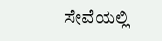ಸೇವೆಯಲ್ಲಿ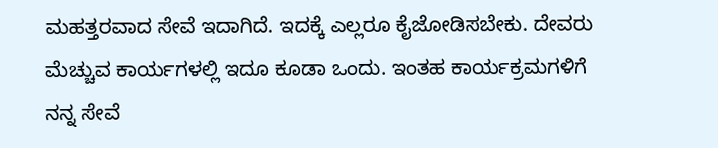ಮಹತ್ತರವಾದ ಸೇವೆ ಇದಾಗಿದೆ. ಇದಕ್ಕೆ ಎಲ್ಲರೂ ಕೈಜೋಡಿಸಬೇಕು. ದೇವರು ಮೆಚ್ಚುವ ಕಾರ್ಯಗಳಲ್ಲಿ ಇದೂ ಕೂಡಾ ಒಂದು. ಇಂತಹ ಕಾರ್ಯಕ್ರಮಗಳಿಗೆ ನನ್ನ ಸೇವೆ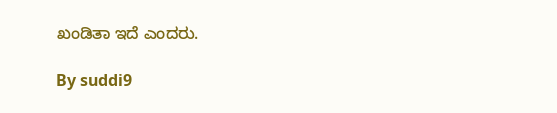ಖಂಡಿತಾ ಇದೆ ಎಂದರು.

By suddi9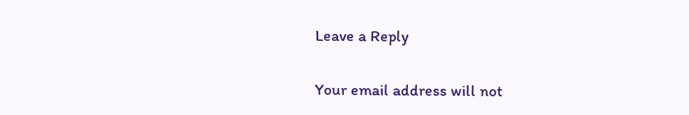Leave a Reply

Your email address will not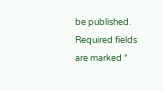be published. Required fields are marked *